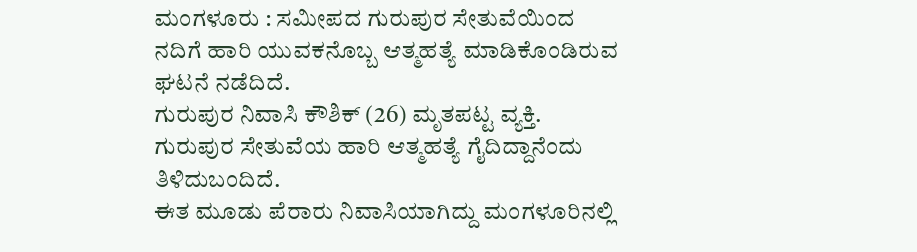ಮಂಗಳೂರು : ಸಮೀಪದ ಗುರುಪುರ ಸೇತುವೆಯಿಂದ ನದಿಗೆ ಹಾರಿ ಯುವಕನೊಬ್ಬ ಆತ್ಮಹತ್ಯೆ ಮಾಡಿಕೊಂಡಿರುವ ಘಟನೆ ನಡೆದಿದೆ.
ಗುರುಪುರ ನಿವಾಸಿ ಕೌಶಿಕ್ (26) ಮೃತಪಟ್ಟ ವ್ಯಕ್ತಿ. ಗುರುಪುರ ಸೇತುವೆಯ ಹಾರಿ ಆತ್ಮಹತ್ಯೆ ಗೈದಿದ್ದಾನೆಂದು ತಿಳಿದುಬಂದಿದೆ.
ಈತ ಮೂಡು ಪೆರಾರು ನಿವಾಸಿಯಾಗಿದ್ದು ಮಂಗಳೂರಿನಲ್ಲಿ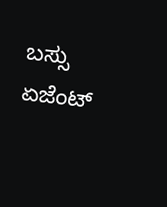ಬಸ್ಸು ಏಜೆಂಟ್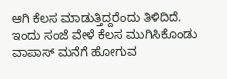ಆಗಿ ಕೆಲಸ ಮಾಡುತ್ತಿದ್ದರೆಂದು ತಿಳಿದಿದೆ. ಇಂದು ಸಂಜೆ ವೇಳೆ ಕೆಲಸ ಮುಗಿಸಿಕೊಂಡು ವಾಪಾಸ್ ಮನೆಗೆ ಹೋಗುವ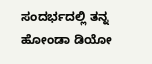ಸಂದರ್ಭದಲ್ಲಿ ತನ್ನ ಹೋಂಡಾ ಡಿಯೋ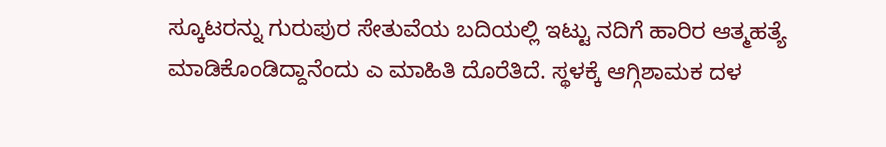ಸ್ಕೂಟರನ್ನು ಗುರುಪುರ ಸೇತುವೆಯ ಬದಿಯಲ್ಲಿ ಇಟ್ಟು ನದಿಗೆ ಹಾರಿರ ಆತ್ಮಹತ್ಯೆ ಮಾಡಿಕೊಂಡಿದ್ದಾನೆಂದು ಎ ಮಾಹಿತಿ ದೊರೆತಿದೆ. ಸ್ಥಳಕ್ಕೆ ಆಗ್ಗಿಶಾಮಕ ದಳ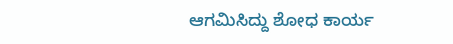ಆಗಮಿಸಿದ್ದು ಶೋಧ ಕಾರ್ಯ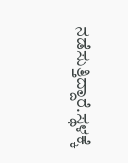ನಡೆಸುತ್ತಿದ್ದಾರೆ.ಸ್ಥಳಕ್ಕೆ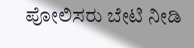ಪೋಲಿಸರು ಬೇಟಿ ನೀಡಿ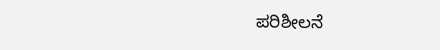ಪರಿಶೀಲನೆ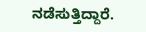ನಡೆಸುತ್ತಿದ್ದಾರೆ.